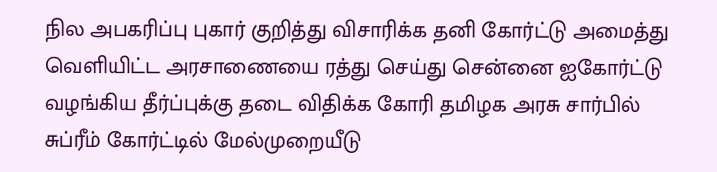நில அபகரிப்பு புகார் குறித்து விசாரிக்க தனி கோர்ட்டு அமைத்து வெளியிட்ட அரசாணையை ரத்து செய்து சென்னை ஐகோர்ட்டு வழங்கிய தீர்ப்புக்கு தடை விதிக்க கோரி தமிழக அரசு சார்பில் சுப்ரீம் கோர்ட்டில் மேல்முறையீடு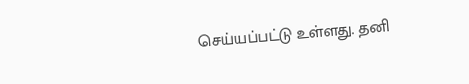செய்யப்பட்டு உள்ளது. தனி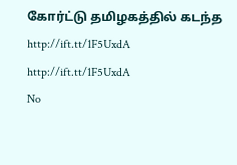கோர்ட்டு தமிழகத்தில் கடந்த
http://ift.tt/1F5UxdA
http://ift.tt/1F5UxdA
No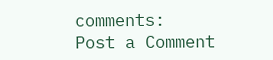comments:
Post a Comment